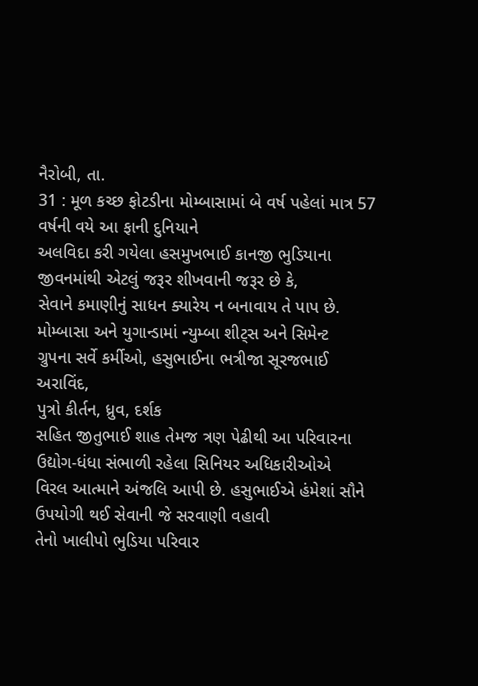નૈરોબી, તા.
31 : મૂળ કચ્છ ફોટડીના મોમ્બાસામાં બે વર્ષ પહેલાં માત્ર 57 વર્ષની વયે આ ફાની દુનિયાને
અલવિદા કરી ગયેલા હસમુખભાઈ કાનજી ભુડિયાના જીવનમાંથી એટલું જરૂર શીખવાની જરૂર છે કે,
સેવાને કમાણીનું સાધન ક્યારેય ન બનાવાય તે પાપ છે. મોમ્બાસા અને યુગાન્ડામાં ન્યુમ્બા શીટ્સ અને સિમેન્ટ
ગ્રુપના સર્વે કર્મીઓ, હસુભાઈના ભત્રીજા સૂરજભાઈ અરાવિંદ,
પુત્રો કીર્તન, ધ્રુવ, દર્શક
સહિત જીતુભાઈ શાહ તેમજ ત્રણ પેઢીથી આ પરિવારના ઉદ્યોગ-ધંધા સંભાળી રહેલા સિનિયર અધિકારીઓએ
વિરલ આત્માને અંજલિ આપી છે. હસુભાઈએ હંમેશાં સૌને ઉપયોગી થઈ સેવાની જે સરવાણી વહાવી
તેનો ખાલીપો ભુડિયા પરિવાર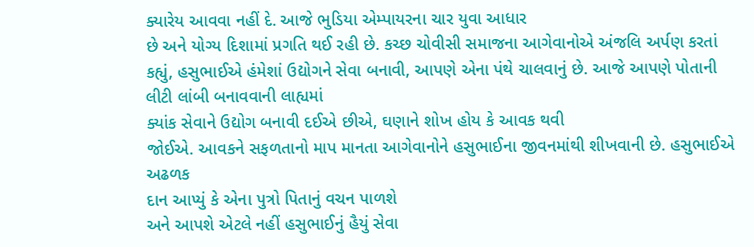ક્યારેય આવવા નહીં દે. આજે ભુડિયા એમ્પાયરના ચાર યુવા આધાર
છે અને યોગ્ય દિશામાં પ્રગતિ થઈ રહી છે. કચ્છ ચોવીસી સમાજના આગેવાનોએ અંજલિ અર્પણ કરતાં
કહ્યું, હસુભાઈએ હંમેશાં ઉદ્યોગને સેવા બનાવી, આપણે એના પંથે ચાલવાનું છે. આજે આપણે પોતાની લીટી લાંબી બનાવવાની લાહ્યમાં
ક્યાંક સેવાને ઉદ્યોગ બનાવી દઈએ છીએ, ઘણાને શોખ હોય કે આવક થવી
જોઈએ. આવકને સફળતાનો માપ માનતા આગેવાનોને હસુભાઈના જીવનમાંથી શીખવાની છે. હસુભાઈએ અઢળક
દાન આપ્યું કે એના પુત્રો પિતાનું વચન પાળશે
અને આપશે એટલે નહીં હસુભાઈનું હૈયું સેવા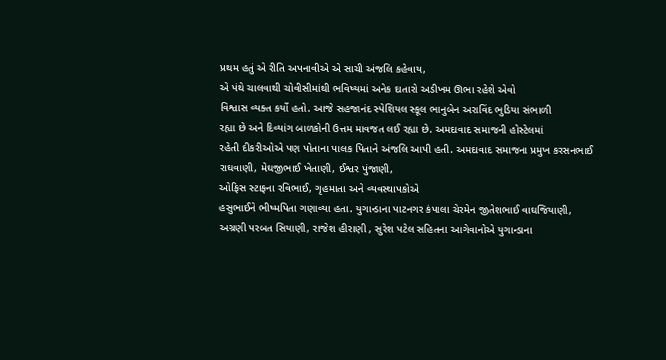પ્રથમ હતું એ રીતિ અપનાવીએ એ સાચી અંજલિ કહેવાય,
એ પંથે ચાલવાથી ચોવીસીમાંથી ભવિષ્યમાં અનેક દાતારો અડીખમ ઊભા રહેશે એવો
વિશ્વાસ વ્યક્ત કર્યો હતો. આજે સહજાનંદ સ્પેશિયલ સ્કૂલ ભાનુબેન અરાવિંદ ભુડિયા સંભાળી
રહ્યા છે અને દિવ્યાંગ બાળકોની ઉત્તમ માવજત લઈ રહ્યા છે. અમદાવાદ સમાજની હોસ્ટેલમાં
રહેતી દીકરીઓએ પણ પોતાના પાલક પિતાને અંજલિ આપી હતી. અમદાવાદ સમાજના પ્રમુખ કરસનભાઈ
રાઘવાણી, મેઘજીભાઈ ખેતાણી, ઈશ્વર પુંજાણી,
ઓફિસ સ્ટાફના રવિભાઈ, ગૃહમાતા અને વ્યવસ્થાપકોએ
હસુભાઈને ભીષ્મપિતા ગણાવ્યા હતા. યુગાન્ડાના પાટનગર કંપાલા ચેરમેન જીતેશભાઈ વાઘજિયાણી,
અગ્રણી પરબત સિયાણી, રાજેશ હીરાણી , સુરેશ પટેલ સહિતના આગેવાનોએ યુગાન્ડાના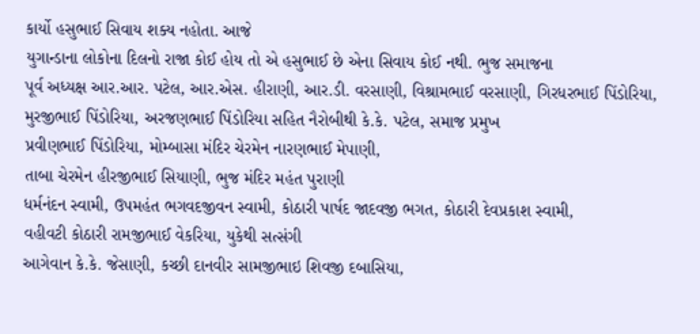કાર્યો હસુભાઈ સિવાય શક્ય નહોતા. આજે
યુગાન્ડાના લોકોના દિલનો રાજા કોઈ હોય તો એ હસુભાઈ છે એના સિવાય કોઈ નથી. ભુજ સમાજના
પૂર્વ અધ્યક્ષ આર.આર. પટેલ, આર.એસ. હીરાણી, આર.ડી. વરસાણી, વિશ્રામભાઈ વરસાણી, ગિરધરભાઈ પિંડોરિયા, મુરજીભાઈ પિંડોરિયા, અરજણભાઈ પિંડોરિયા સહિત નૈરોબીથી કે.કે. પટેલ, સમાજ પ્રમુખ
પ્રવીણભાઈ પિંડોરિયા, મોમ્બાસા મંદિર ચેરમેન નારણભાઈ મેપાણી,
તાબા ચેરમેન હીરજીભાઈ સિયાણી, ભુજ મંદિર મહંત પુરાણી
ધર્મનંદન સ્વામી, ઉપમહંત ભગવદજીવન સ્વામી, કોઠારી પાર્ષદ જાદવજી ભગત, કોઠારી દેવપ્રકાશ સ્વામી,
વહીવટી કોઠારી રામજીભાઈ વેકરિયા, યુકેથી સત્સંગી
આગેવાન કે.કે. જેસાણી, કચ્છી દાનવીર સામજીભાઇ શિવજી દબાસિયા,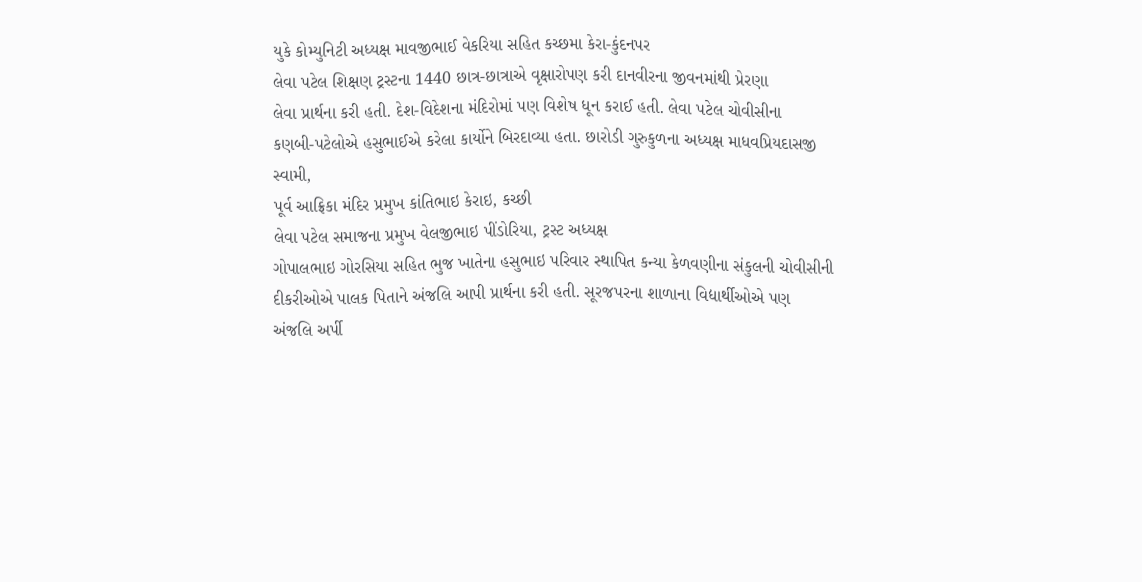યુકે કોમ્યુનિટી અધ્યક્ષ માવજીભાઈ વેકરિયા સહિત કચ્છમા કેરા-કુંદનપર
લેવા પટેલ શિક્ષણ ટ્રસ્ટના 1440 છાત્ર-છાત્રાએ વૃક્ષારોપણ કરી દાનવીરના જીવનમાંથી પ્રેરણા
લેવા પ્રાર્થના કરી હતી. દેશ-વિદેશના મંદિરોમાં પણ વિશેષ ધૂન કરાઈ હતી. લેવા પટેલ ચોવીસીના
કણબી-પટેલોએ હસુભાઈએ કરેલા કાર્યોને બિરદાવ્યા હતા. છારોડી ગુરુકુળના અધ્યક્ષ માધવપ્રિયદાસજી સ્વામી,
પૂર્વ આફ્રિકા મંદિર પ્રમુખ કાંતિભાઇ કેરાઇ, કચ્છી
લેવા પટેલ સમાજના પ્રમુખ વેલજીભાઇ પીંડોરિયા, ટ્રસ્ટ અધ્યક્ષ
ગોપાલભાઇ ગોરસિયા સહિત ભુજ ખાતેના હસુભાઇ પરિવાર સ્થાપિત કન્યા કેળવણીના સંકુલની ચોવીસીની
દીકરીઓએ પાલક પિતાને અંજલિ આપી પ્રાર્થના કરી હતી. સૂરજપરના શાળાના વિદ્યાર્થીઓએ પણ
અંજલિ અર્પી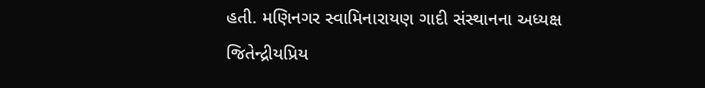હતી. મણિનગર સ્વામિનારાયણ ગાદી સંસ્થાનના અધ્યક્ષ જિતેન્દ્રીયપ્રિય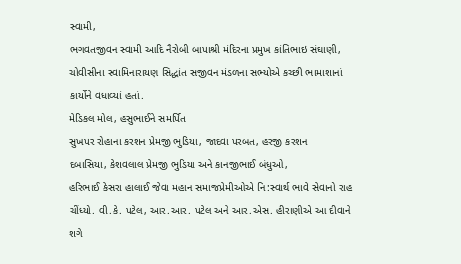સ્વામી,
ભગવતજીવન સ્વામી આદિ નૈરોબી બાપાશ્રી મંદિરના પ્રમુખ કાંતિભાઇ સંઘાણી,
ચોવીસીના સ્વામિનારાયણ સિદ્ધાંત સજીવન મંડળના સભ્યોએ કચ્છી ભામાશાનાં
કાર્યોને વધાવ્યાં હતાં.
મેડિકલ મોલ, હસુભાઈને સમર્પિત
સુખપર રોહાના કરશન પ્રેમજી ભુડિયા, જાદવા પરબત, હરજી કરશન
દબાસિયા, કેશવલાલ પ્રેમજી ભુડિયા અને કાનજીભાઈ બંધુઓ,
હરિભાઈ કેસરા હાલાઈ જેવા મહાન સમાજપ્રેમીઓએ નિ:સ્વાર્થ ભાવે સેવાનો રાહ
ચીંધ્યો. વી.કે. પટેલ, આર.આર. પટેલ અને આર.એસ. હીરાણીએ આ દીવાને
શગે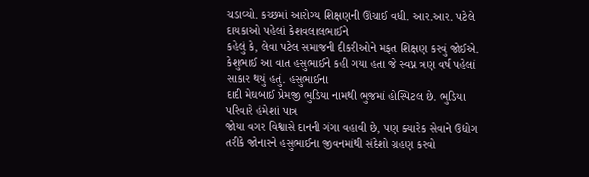ચડાવ્યો. કચ્છમાં આરોગ્ય શિક્ષણની ઊંચાઈ વધી. આર.આર. પટેલે દાયકાઓ પહેલાં કેશવલાલભાઈને
કહેલું કે, લેવા પટેલ સમાજની દીકરીઓને મફત શિક્ષણ કરવું જોઈએ.
કેશુભાઈ આ વાત હસુભાઈને કહી ગયા હતા જે સ્વપ્ન ત્રણ વર્ષ પહેલાં સાકાર થયું હતું. હસુભાઈના
દાદી મેઘબાઈ પ્રેમજી ભુડિયા નામથી ભુજમાં હોસ્પિટલ છે. ભુડિયા પરિવારે હંમેશાં પાત્ર
જોયા વગર વિશ્વાસે દાનની ગંગા વહાવી છે, પણ ક્યારેક સેવાને ઉદ્યોગ
તરીકે જોનારને હસુભાઈના જીવનમાંથી સંદેશો ગ્રહણ કરવો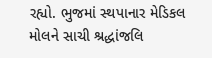રહ્યો. ભુજમાં સ્થપાનાર મેડિકલ
મોલને સાચી શ્રદ્ધાંજલિ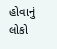હોવાનું લોકો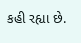કહી રહ્યા છે.